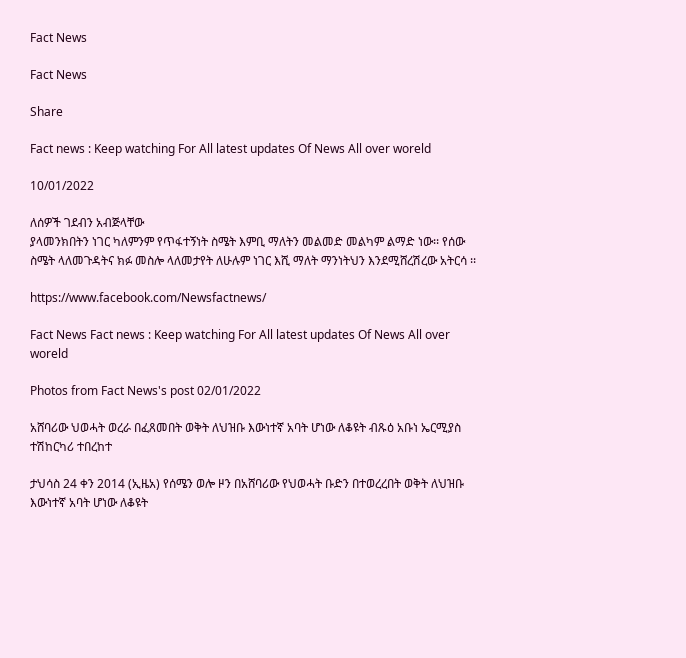Fact News

Fact News

Share

Fact news : Keep watching For All latest updates Of News All over woreld

10/01/2022

ለሰዎች ገደብን አብጅላቸው
ያላመንክበትን ነገር ካለምንም የጥፋተኝነት ስሜት እምቢ ማለትን መልመድ መልካም ልማድ ነው፡፡ የሰው ስሜት ላለመጉዳትና ክፉ መስሎ ላለመታየት ለሁሉም ነገር እሺ ማለት ማንነትህን እንደሚሸረሽረው አትርሳ ፡፡

https://www.facebook.com/Newsfactnews/

Fact News Fact news : Keep watching For All latest updates Of News All over woreld

Photos from Fact News's post 02/01/2022

አሸባሪው ህወሓት ወረራ በፈጸመበት ወቅት ለህዝቡ እውነተኛ አባት ሆነው ለቆዩት ብጹዕ አቡነ ኤርሚያስ ተሽከርካሪ ተበረከተ

ታህሳስ 24 ቀን 2014 (ኢዜአ) የሰሜን ወሎ ዞን በአሸባሪው የህወሓት ቡድን በተወረረበት ወቅት ለህዝቡ እውነተኛ አባት ሆነው ለቆዩት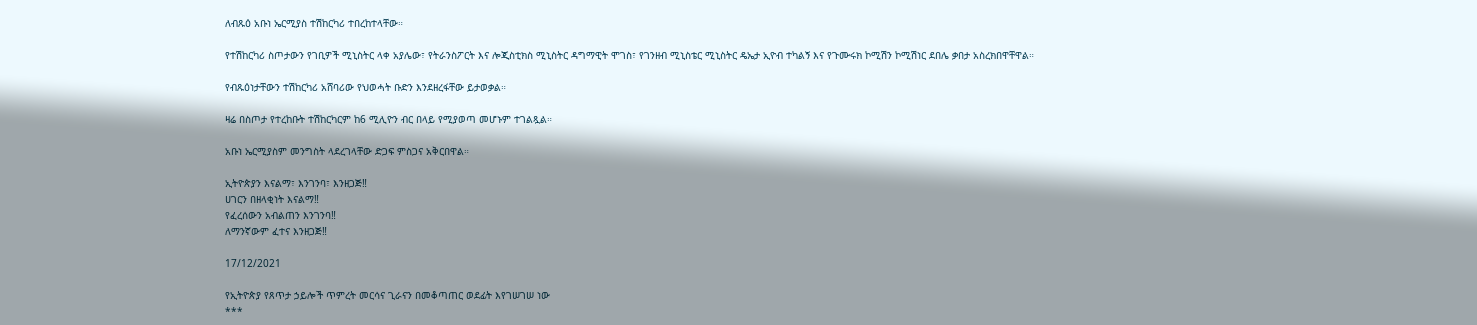ለብጹዕ አቡነ ኤርሚያስ ተሽከርካሪ ተበረከተላቸው።

የተሽከርካሪ ስጦታውን የገቢዎች ሚኒስትር ላቀ አያሌው፣ የትራንስፖርት እና ሎጂስቲክስ ሚኒስትር ዳግማዊት ሞገስ፣ የገንዘብ ሚኒስቴር ሚኒስትር ዴኤታ ኢዮብ ተካልኝ እና የጉሙሩክ ኮሚሽን ኮሚሽነር ደበሌ ቃበታ አስረክበዋቸዋል።

የብጹዕነታቸውን ተሽከርካሪ አሸባሪው የህወሓት ቡድን እንደዘረፋቸው ይታወቃል።

ዛሬ በስጦታ የተረከቡት ተሽከርካርም ከ6 ሚሊዮን ብር በላይ የሚያወጣ መሆኑም ተገልጿል።

አቡነ ኤርሚያስም መንግስት ላደረገላቸው ድጋፍ ምስጋና አቅርበዋል።

ኢትዮጵያን እናልማ፣ እንገንባ፣ እንዘጋጅ‼
ሀገርን በዘላቂነት እናልማ‼
የፈረሰውን አብልጠን እንገንባ‼
ለማንኛውም ፈተና እንዘጋጅ‼

17/12/2021

የኢትዮጵያ የጸጥታ ኃይሎች ጥምረት መርሳና ጊራናን በመቆጣጠር ወደፊት እየገሠገሠ ነው
***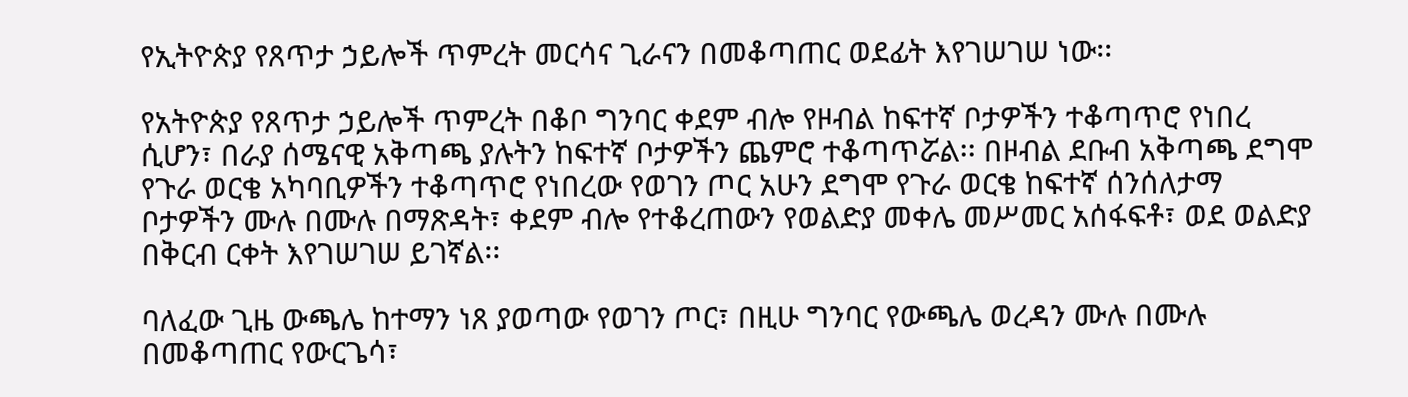የኢትዮጵያ የጸጥታ ኃይሎች ጥምረት መርሳና ጊራናን በመቆጣጠር ወደፊት እየገሠገሠ ነው፡፡

የአትዮጵያ የጸጥታ ኃይሎች ጥምረት በቆቦ ግንባር ቀደም ብሎ የዞብል ከፍተኛ ቦታዎችን ተቆጣጥሮ የነበረ ሲሆን፣ በራያ ሰሜናዊ አቅጣጫ ያሉትን ከፍተኛ ቦታዎችን ጨምሮ ተቆጣጥሯል፡፡ በዞብል ደቡብ አቅጣጫ ደግሞ የጉራ ወርቄ አካባቢዎችን ተቆጣጥሮ የነበረው የወገን ጦር አሁን ደግሞ የጉራ ወርቄ ከፍተኛ ሰንሰለታማ ቦታዎችን ሙሉ በሙሉ በማጽዳት፣ ቀደም ብሎ የተቆረጠውን የወልድያ መቀሌ መሥመር አሰፋፍቶ፣ ወደ ወልድያ በቅርብ ርቀት እየገሠገሠ ይገኛል፡፡

ባለፈው ጊዜ ውጫሌ ከተማን ነጸ ያወጣው የወገን ጦር፣ በዚሁ ግንባር የውጫሌ ወረዳን ሙሉ በሙሉ በመቆጣጠር የውርጌሳ፣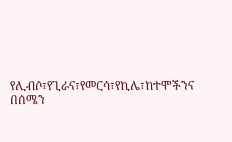የሊብሶ፣የጊራና፣የመርሳ፣የኪሌ፣ከተሞችንና በሰሜን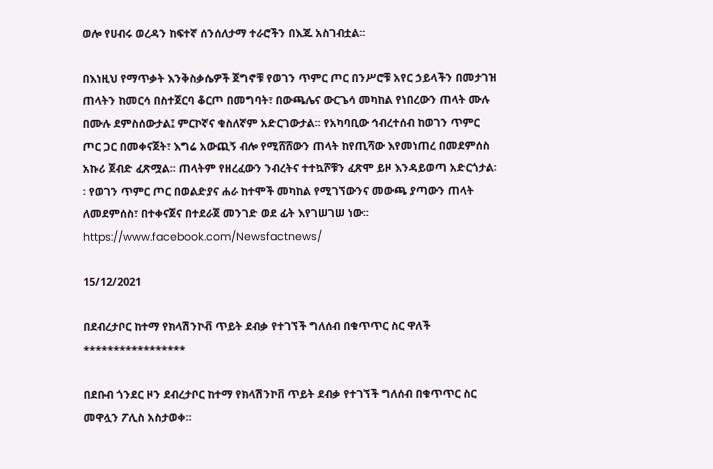ወሎ የሀብሩ ወረዳን ከፍተኛ ሰንሰለታማ ተራሮችን በእጁ አስገብቷል፡፡

በእነዚህ የማጥቃት እንቅስቃሴዎች ጀግኖቹ የወገን ጥምር ጦር በንሥሮቹ አየር ኃይላችን በመታገዝ ጠላትን ከመርሳ በስተጀርባ ቆርጦ በመግባት፣ በውጫሌና ውርጌሳ መካከል የነበረውን ጠላት ሙሉ በሙሉ ደምስሰውታል፤ ምርኮኛና ቁስለኛም አድርገውታል፡፡ የአካባቢው ኅብረተሰብ ከወገን ጥምር ጦር ጋር በመቀናጀት፣ እግሬ አውጪኝ ብሎ የሚሸሸውን ጠላት ከየጢሻው እየመነጠረ በመደምሰስ አኩሪ ጀብድ ፈጽሟል፡፡ ጠላትም የዘረፈውን ንብረትና ተተኳሾቹን ፈጽሞ ይዞ እንዳይወጣ አድርጎታል፡፡ የወገን ጥምር ጦር በወልድያና ሐራ ከተሞች መካከል የሚገኘውንና መውጫ ያጣውን ጠላት ለመደምሰስ፣ በተቀናጀና በተደራጀ መንገድ ወደ ፊት እየገሠገሠ ነው፡፡
https://www.facebook.com/Newsfactnews/

15/12/2021

በደብረታቦር ከተማ የክላሽንኮቭ ጥይት ደብቃ የተገኘች ግለሰብ በቁጥጥር ስር ዋለች
*****************

በደቡብ ጎንደር ዞን ደብረታቦር ከተማ የክላሽንኮቨ ጥይት ደብቃ የተገኘች ግለሰብ በቁጥጥር ስር መዋሏን ፖሊስ አስታወቀ።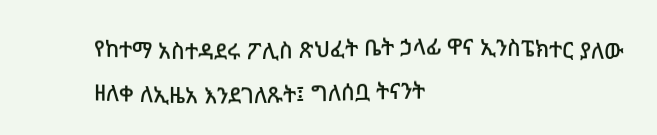የከተማ አስተዳደሩ ፖሊስ ጽህፈት ቤት ኃላፊ ዋና ኢንስፔክተር ያለው ዘለቀ ለኢዜአ እንደገለጹት፤ ግለሰቧ ትናንት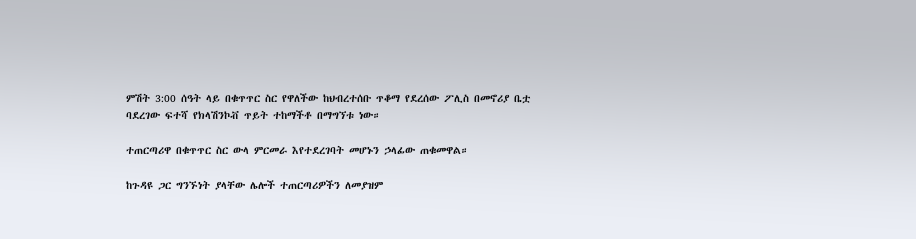ምሽት 3:00 ሰዓት ላይ በቁጥጥር ስር የዋለችው ከህብረተሰቡ ጥቆማ የደረሰው ፖሊስ በመኖሪያ ቤቷ ባደረገው ፍተሻ የክላሽንኮቭ ጥይት ተከማችቶ በማግኘቱ ነው።

ተጠርጣሪዋ በቁጥጥር ስር ውላ ምርመራ እየተደረገባት መሆኑን ኃላፊው ጠቁመዋል።

ከጉዳዩ ጋር ግንኙነት ያላቸው ሌሎች ተጠርጣሪዎችን ለመያዝም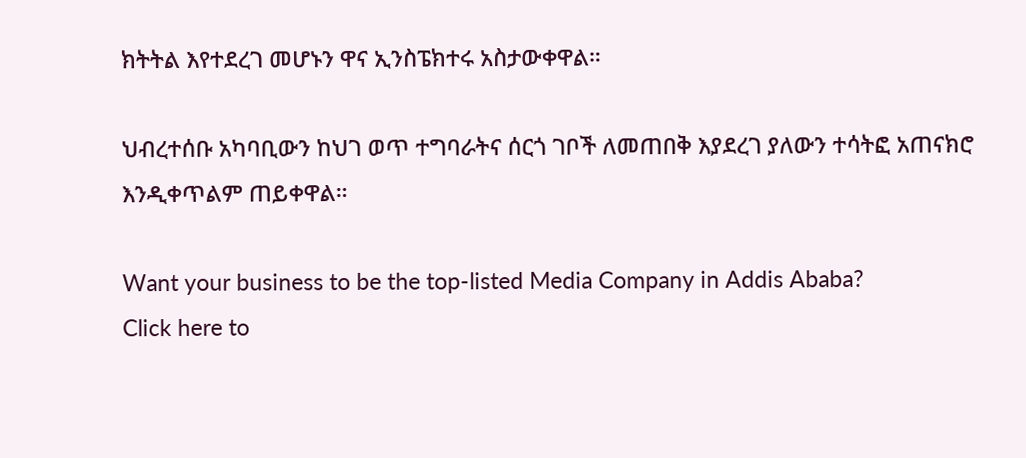ክትትል እየተደረገ መሆኑን ዋና ኢንስፔክተሩ አስታውቀዋል።

ህብረተሰቡ አካባቢውን ከህገ ወጥ ተግባራትና ሰርጎ ገቦች ለመጠበቅ እያደረገ ያለውን ተሳትፎ አጠናክሮ እንዲቀጥልም ጠይቀዋል።

Want your business to be the top-listed Media Company in Addis Ababa?
Click here to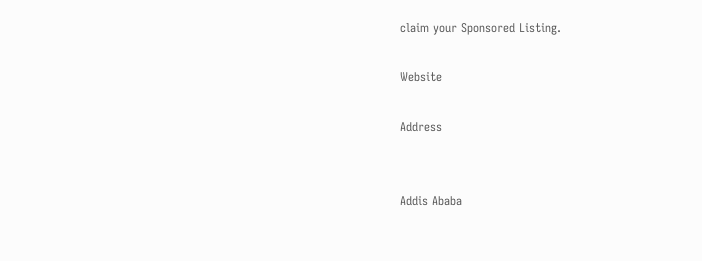claim your Sponsored Listing.

Website

Address


Addis Ababa